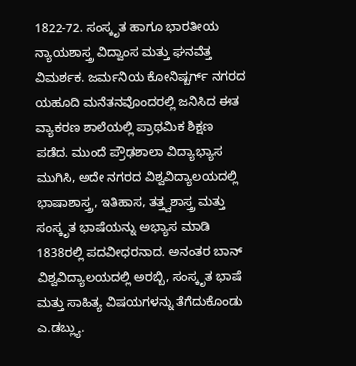1822-72. ಸಂಸ್ಕೃತ ಹಾಗೂ ಭಾರತೀಯ ನ್ಯಾಯಶಾಸ್ತ್ರ ವಿದ್ವಾಂಸ ಮತ್ತು ಘನವೆತ್ತ ವಿಮರ್ಶಕ. ಜರ್ಮನಿಯ ಕೋನಿಷ್ಬರ್ಗ್ ನಗರದ ಯಹೂದಿ ಮನೆತನವೊಂದರಲ್ಲಿ ಜನಿಸಿದ ಈತ ವ್ಯಾಕರಣ ಶಾಲೆಯಲ್ಲಿ ಪ್ರಾಥಮಿಕ ಶಿಕ್ಷಣ ಪಡೆದ. ಮುಂದೆ ಪ್ರೌಢಶಾಲಾ ವಿದ್ಯಾಭ್ಯಾಸ ಮುಗಿಸಿ, ಅದೇ ನಗರದ ವಿಶ್ವವಿದ್ಯಾಲಯದಲ್ಲಿ ಭಾಷಾಶಾಸ್ತ್ರ, ಇತಿಹಾಸ, ತತ್ತ್ವಶಾಸ್ತ್ರ ಮತ್ತು ಸಂಸ್ಕೃತ ಭಾಷೆಯನ್ನು ಅಭ್ಯಾಸ ಮಾಡಿ 1838ರಲ್ಲಿ ಪದವೀಧರನಾದ. ಅನಂತರ ಬಾನ್ ವಿಶ್ವವಿದ್ಯಾಲಯದಲ್ಲಿ ಅರಬ್ಬಿ, ಸಂಸ್ಕೃತ ಭಾಷೆ ಮತ್ತು ಸಾಹಿತ್ಯ ವಿಷಯಗಳನ್ನು ತೆಗೆದುಕೊಂಡು ಎ.ಡಬ್ಲ್ಯು.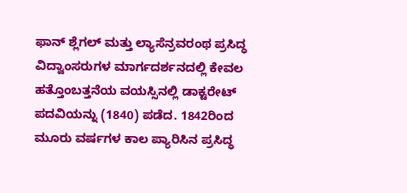ಫಾನ್ ಶ್ಲೆಗಲ್ ಮತ್ತು ಲ್ಯಾಸೆನ್ರವರಂಥ ಪ್ರಸಿದ್ಧ ವಿದ್ವಾಂಸರುಗಳ ಮಾರ್ಗದರ್ಶನದಲ್ಲಿ ಕೇವಲ ಹತ್ತೊಂಬತ್ತನೆಯ ವಯಸ್ಸಿನಲ್ಲಿ ಡಾಕ್ಟರೇಟ್ ಪದವಿಯನ್ನು (1840) ಪಡೆದ. 1842ರಿಂದ ಮೂರು ವರ್ಷಗಳ ಕಾಲ ಪ್ಯಾರಿಸಿನ ಪ್ರಸಿದ್ಧ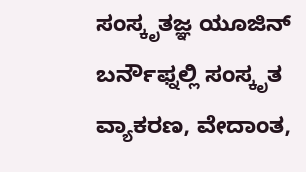ಸಂಸ್ಕೃತಜ್ಞ ಯೂಜಿನ್ ಬರ್ನೌಫ್ನಲ್ಲಿ ಸಂಸ್ಕೃತ ವ್ಯಾಕರಣ, ವೇದಾಂತ,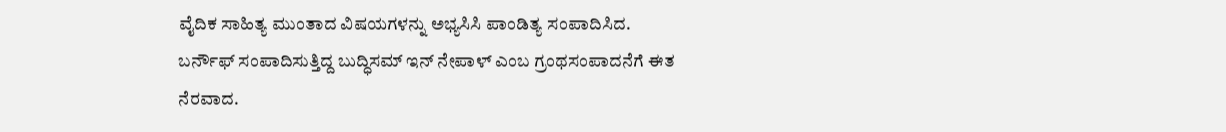ವೈದಿಕ ಸಾಹಿತ್ಯ ಮುಂತಾದ ವಿಷಯಗಳನ್ನು ಅಭ್ಯಸಿಸಿ ಪಾಂಡಿತ್ಯ ಸಂಪಾದಿಸಿದ. ಬರ್ನೌಫ್ ಸಂಪಾದಿಸುತ್ತಿದ್ದ ಬುದ್ಧಿಸಮ್ ಇನ್ ನೇಪಾಳ್ ಎಂಬ ಗ್ರಂಥಸಂಪಾದನೆಗೆ ಈತ ನೆರವಾದ.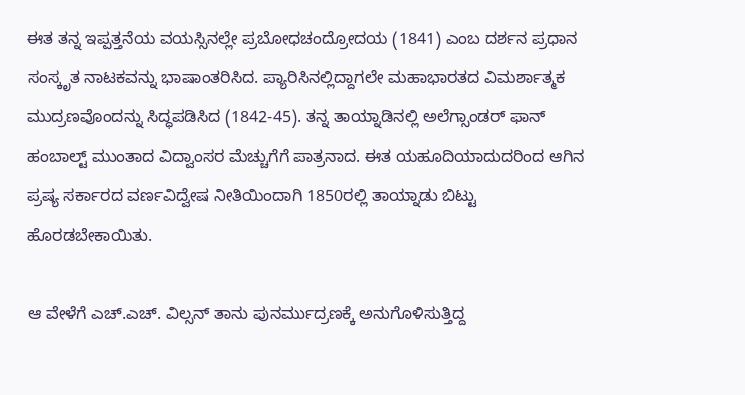ಈತ ತನ್ನ ಇಪ್ಪತ್ತನೆಯ ವಯಸ್ಸಿನಲ್ಲೇ ಪ್ರಬೋಧಚಂದ್ರೋದಯ (1841) ಎಂಬ ದರ್ಶನ ಪ್ರಧಾನ ಸಂಸ್ಕೃತ ನಾಟಕವನ್ನು ಭಾಷಾಂತರಿಸಿದ. ಪ್ಯಾರಿಸಿನಲ್ಲಿದ್ದಾಗಲೇ ಮಹಾಭಾರತದ ವಿಮರ್ಶಾತ್ಮಕ ಮುದ್ರಣವೊಂದನ್ನು ಸಿದ್ಧಪಡಿಸಿದ (1842-45). ತನ್ನ ತಾಯ್ನಾಡಿನಲ್ಲಿ ಅಲೆಗ್ಸಾಂಡರ್ ಫಾನ್ ಹಂಬಾಲ್ಟ್‌ ಮುಂತಾದ ವಿದ್ವಾಂಸರ ಮೆಚ್ಚುಗೆಗೆ ಪಾತ್ರನಾದ. ಈತ ಯಹೂದಿಯಾದುದರಿಂದ ಆಗಿನ ಪ್ರಷ್ಯ ಸರ್ಕಾರದ ವರ್ಣವಿದ್ವೇಷ ನೀತಿಯಿಂದಾಗಿ 1850ರಲ್ಲಿ ತಾಯ್ನಾಡು ಬಿಟ್ಟು ಹೊರಡಬೇಕಾಯಿತು.

ಆ ವೇಳೆಗೆ ಎಚ್.ಎಚ್. ವಿಲ್ಸನ್ ತಾನು ಪುನರ್ಮುದ್ರಣಕ್ಕೆ ಅನುಗೊಳಿಸುತ್ತಿದ್ದ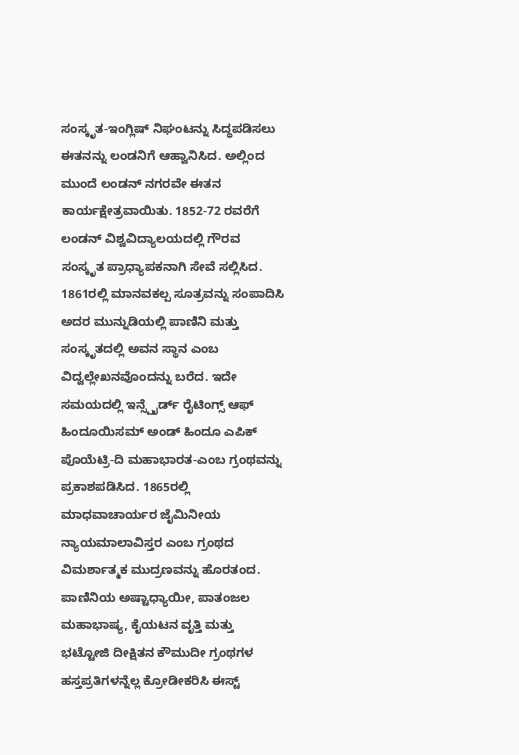ಸಂಸ್ಕೃತ-ಇಂಗ್ಲಿಷ್ ನಿಘಂಟನ್ನು ಸಿದ್ಧಪಡಿಸಲು ಈತನನ್ನು ಲಂಡನಿಗೆ ಆಹ್ವಾನಿಸಿದ. ಅಲ್ಲಿಂದ ಮುಂದೆ ಲಂಡನ್ ನಗರವೇ ಈತನ ಕಾರ್ಯಕ್ಷೇತ್ರವಾಯಿತು. 1852-72 ರವರೆಗೆ ಲಂಡನ್ ವಿಶ್ವವಿದ್ಯಾಲಯದಲ್ಲಿ ಗೌರವ ಸಂಸ್ಕೃತ ಪ್ರಾಧ್ಯಾಪಕನಾಗಿ ಸೇವೆ ಸಲ್ಲಿಸಿದ. 1861ರಲ್ಲಿ ಮಾನವಕಲ್ಪ ಸೂತ್ರವನ್ನು ಸಂಪಾದಿಸಿ ಅದರ ಮುನ್ನುಡಿಯಲ್ಲಿ ಪಾಣಿನಿ ಮತ್ತು ಸಂಸ್ಕೃತದಲ್ಲಿ ಅವನ ಸ್ಥಾನ ಎಂಬ ವಿದ್ವಲ್ಲೇಖನವೊಂದನ್ನು ಬರೆದ. ಇದೇ ಸಮಯದಲ್ಲಿ ಇನ್ಸ್ಪೈರ್ಡ್‌ ರೈಟಿಂಗ್ಸ್‌ ಆಫ್ ಹಿಂದೂಯಿಸಮ್ ಅಂಡ್ ಹಿಂದೂ ಎಪಿಕ್ ಪೊಯೆಟ್ರಿ-ದಿ ಮಹಾಭಾರತ-ಎಂಬ ಗ್ರಂಥವನ್ನು ಪ್ರಕಾಶಪಡಿಸಿದ. 1865ರಲ್ಲಿ ಮಾಧವಾಚಾರ್ಯರ ಜೈಮಿನೀಯ ನ್ಯಾಯಮಾಲಾವಿಸ್ತರ ಎಂಬ ಗ್ರಂಥದ ವಿಮರ್ಶಾತ್ಮಕ ಮುದ್ರಣವನ್ನು ಹೊರತಂದ. ಪಾಣಿನಿಯ ಅಷ್ಟಾಧ್ಯಾಯೀ, ಪಾತಂಜಲ ಮಹಾಭಾಷ್ಯ, ಕೈಯಟನ ವೃತ್ತಿ ಮತ್ತು ಭಟ್ಟೋಜಿ ದೀಕ್ಷಿತನ ಕೌಮುದೀ ಗ್ರಂಥಗಳ ಹಸ್ತಪ್ರತಿಗಳನ್ನೆಲ್ಲ ಕ್ರೋಡೀಕರಿಸಿ ಈಸ್ಟ್‌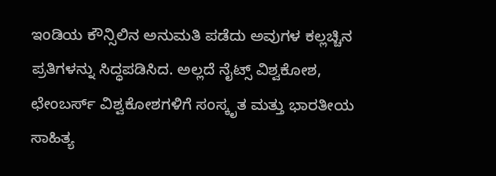ಇಂಡಿಯ ಕೌನ್ಸಿಲಿನ ಅನುಮತಿ ಪಡೆದು ಅವುಗಳ ಕಲ್ಲಚ್ಚಿನ ಪ್ರತಿಗಳನ್ನು ಸಿದ್ಧಪಡಿಸಿದ. ಅಲ್ಲದೆ ನೈಟ್ಸ್‌ ವಿಶ್ವಕೋಶ, ಛೇಂಬರ್ಸ್‌ ವಿಶ್ವಕೋಶಗಳಿಗೆ ಸಂಸ್ಕೃತ ಮತ್ತು ಭಾರತೀಯ ಸಾಹಿತ್ಯ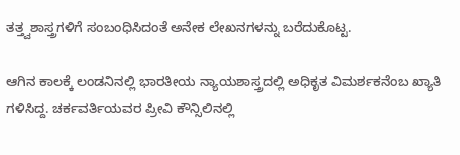ತತ್ತ್ವಶಾಸ್ತ್ರಗಳಿಗೆ ಸಂಬಂಧಿಸಿದಂತೆ ಅನೇಕ ಲೇಖನಗಳನ್ನು ಬರೆದುಕೊಟ್ಟ.

ಆಗಿನ ಕಾಲಕ್ಕೆ ಲಂಡನಿನಲ್ಲಿ ಭಾರತೀಯ ನ್ಯಾಯಶಾಸ್ತ್ರದಲ್ಲಿ ಅಧಿಕೃತ ವಿಮರ್ಶಕನೆಂಬ ಖ್ಯಾತಿ ಗಳಿಸಿದ್ದ. ಚರ್ಕವರ್ತಿಯವರ ಪ್ರೀವಿ ಕೌನ್ಸಿಲಿನಲ್ಲಿ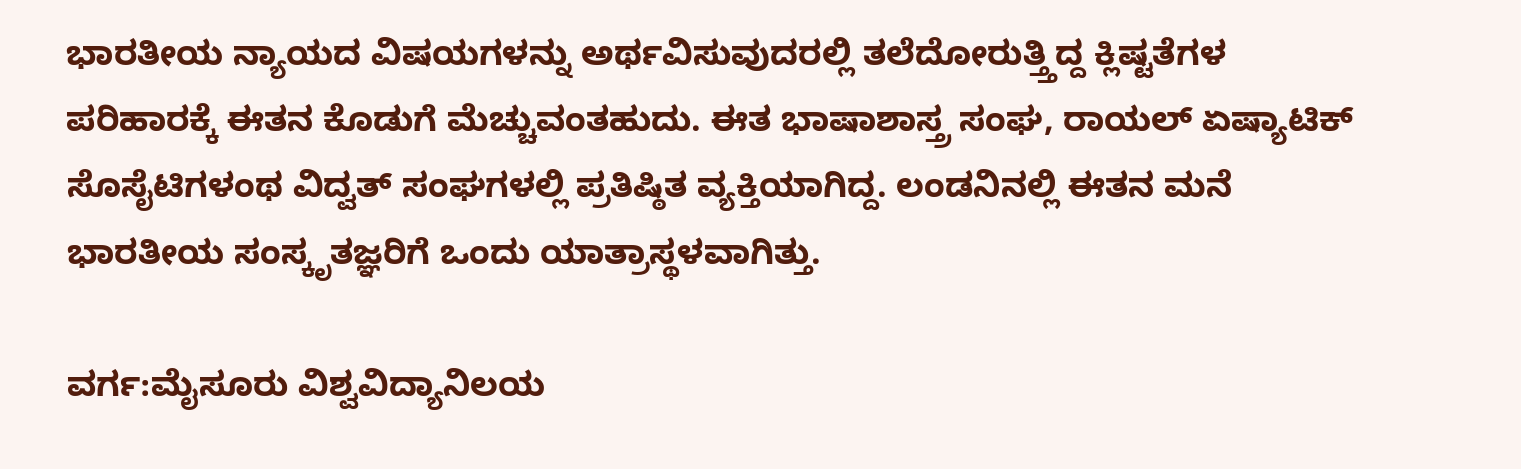ಭಾರತೀಯ ನ್ಯಾಯದ ವಿಷಯಗಳನ್ನು ಅರ್ಥವಿಸುವುದರಲ್ಲಿ ತಲೆದೋರುತ್ತ್ತಿದ್ದ ಕ್ಲಿಷ್ಟತೆಗಳ ಪರಿಹಾರಕ್ಕೆ ಈತನ ಕೊಡುಗೆ ಮೆಚ್ಚುವಂತಹುದು. ಈತ ಭಾಷಾಶಾಸ್ತ್ರ ಸಂಘ, ರಾಯಲ್ ಏಷ್ಯಾಟಿಕ್ ಸೊಸೈಟಿಗಳಂಥ ವಿದ್ವತ್ ಸಂಘಗಳಲ್ಲಿ ಪ್ರತಿಷ್ಠಿತ ವ್ಯಕ್ತಿಯಾಗಿದ್ದ. ಲಂಡನಿನಲ್ಲಿ ಈತನ ಮನೆ ಭಾರತೀಯ ಸಂಸ್ಕೃತಜ್ಞರಿಗೆ ಒಂದು ಯಾತ್ರಾಸ್ಥಳವಾಗಿತ್ತು.

ವರ್ಗ:ಮೈಸೂರು ವಿಶ್ವವಿದ್ಯಾನಿಲಯ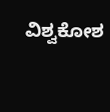ವಿಶ್ವಕೋಶ